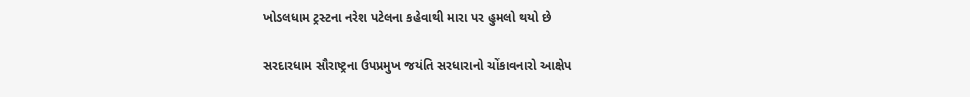ખોડલધામ ટ્રસ્ટના નરેશ પટેલના કહેવાથી મારા પર હુમલો થયો છે

સરદારધામ સૌરાષ્ટ્રના ઉપપ્રમુખ જયંતિ સરધારાનો ચોંકાવનારો આક્ષેપ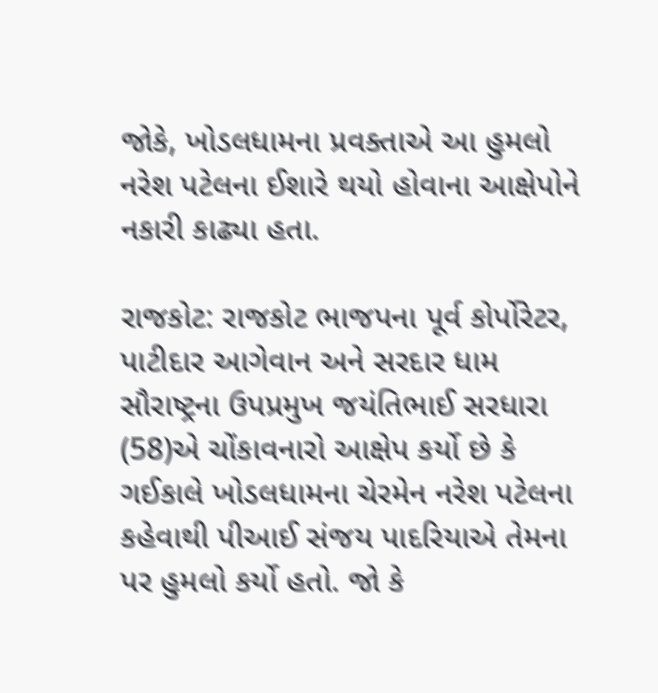જોકે, ખોડલધામના પ્રવક્તાએ આ હુમલો નરેશ પટેલના ઈશારે થયો હોવાના આક્ષેપોને નકારી કાઢ્યા હતા.

રાજકોટ: રાજકોટ ભાજપના પૂર્વ કોર્પોરેટર, પાટીદાર આગેવાન અને સરદાર ધામ સૌરાષ્ટ્રના ઉપપ્રમુખ જયંતિભાઈ સરધારા (58)એ ચોંકાવનારો આક્ષેપ કર્યો છે કે ગઈકાલે ખોડલધામના ચેરમેન નરેશ પટેલના કહેવાથી પીઆઈ સંજય પાદરિયાએ તેમના પર હુમલો કર્યો હતો. જો કે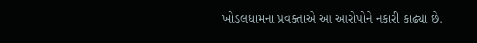ખોડલધામના પ્રવક્તાએ આ આરોપોને નકારી કાઢ્યા છે.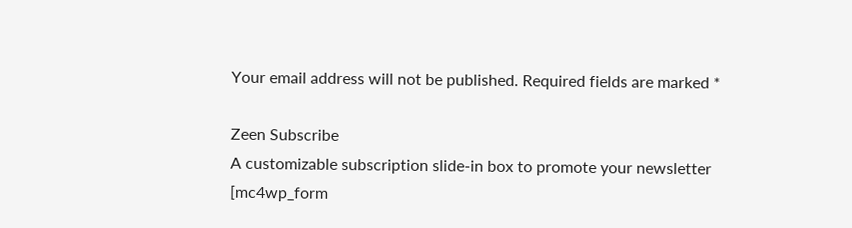Your email address will not be published. Required fields are marked *

Zeen Subscribe
A customizable subscription slide-in box to promote your newsletter
[mc4wp_form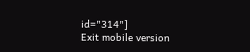id="314"]
Exit mobile version